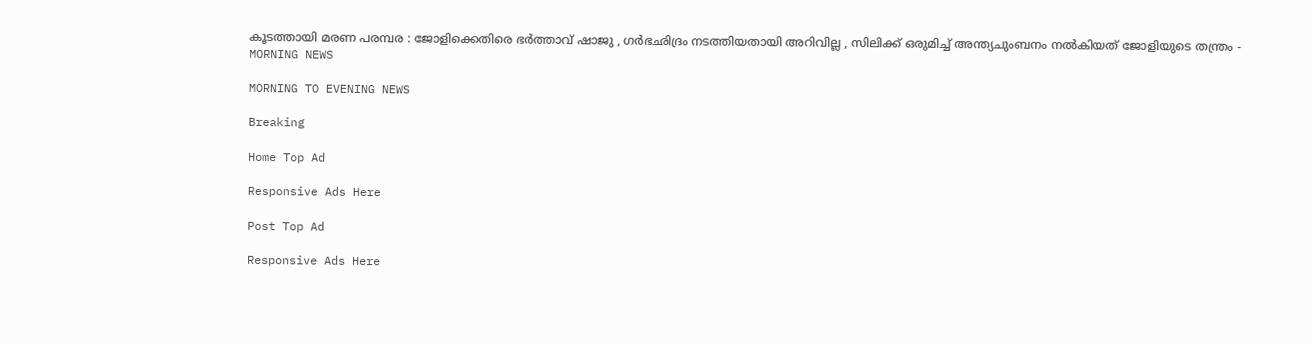കൂടത്തായി മരണ പരമ്പര : ജോളിക്കെതിരെ ഭര്‍ത്താവ് ഷാജു , ഗര്‍ഭഛിദ്രം നടത്തിയതായി അറിവില്ല , സിലിക്ക് ഒരുമിച്ച് അന്ത്യചുംബനം നല്‍കിയത് ജോളിയുടെ തന്ത്രം - MORNING NEWS

MORNING TO EVENING NEWS

Breaking

Home Top Ad

Responsive Ads Here

Post Top Ad

Responsive Ads Here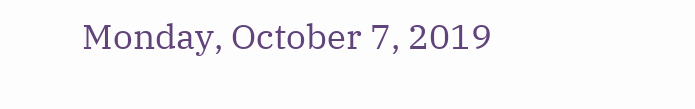Monday, October 7, 2019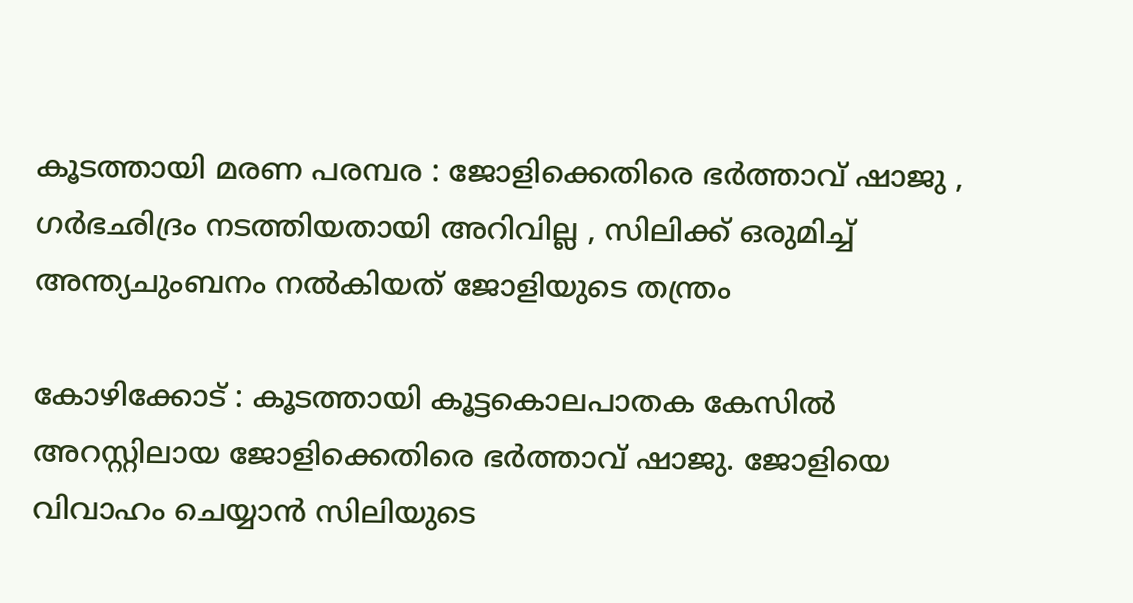കൂടത്തായി മരണ പരമ്പര : ജോളിക്കെതിരെ ഭര്‍ത്താവ് ഷാജു , ഗര്‍ഭഛിദ്രം നടത്തിയതായി അറിവില്ല , സിലിക്ക് ഒരുമിച്ച് അന്ത്യചുംബനം നല്‍കിയത് ജോളിയുടെ തന്ത്രം

കോഴിക്കോട് : കൂടത്തായി കൂട്ടകൊലപാതക കേസില്‍ അറസ്റ്റിലായ ജോളിക്കെതിരെ ഭര്‍ത്താവ് ഷാജു. ജോളിയെ വിവാഹം ചെയ്യാന്‍ സിലിയുടെ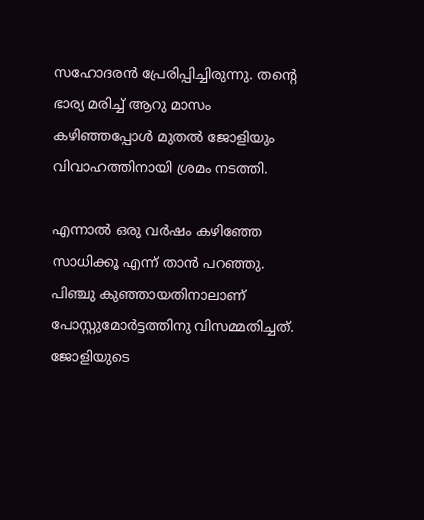സഹോദരന്‍ പ്രേരിപ്പിച്ചിരുന്നു. തന്റെ ഭാര്യ മരിച്ച് ആറു മാസം കഴിഞ്ഞപ്പോള്‍ മുതല്‍ ജോളിയും വിവാഹത്തിനായി ശ്രമം നടത്തി.

എന്നാല്‍ ഒരു വര്‍ഷം കഴിഞ്ഞേ സാധിക്കൂ എന്ന് താന്‍ പറഞ്ഞു. പിഞ്ചു കുഞ്ഞായതിനാലാണ് പോസ്റ്റുമോര്‍ട്ടത്തിനു വിസമ്മതിച്ചത്. ജോളിയുടെ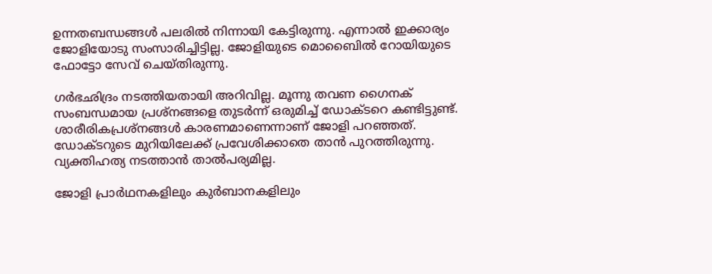ഉന്നതബന്ധങ്ങള്‍ പലരില്‍ നിന്നായി കേട്ടിരുന്നു. എന്നാല്‍ ഇക്കാര്യം ജോളിയോടു സംസാരിച്ചിട്ടില്ല. ജോളിയുടെ മൊബൈില്‍ റോയിയുടെ ഫോട്ടോ സേവ് ചെയ്തിരുന്നു.

ഗര്‍ഭഛിദ്രം നടത്തിയതായി അറിവില്ല. മൂന്നു തവണ ഗൈനക് സംബന്ധമായ പ്രശ്‌നങ്ങളെ തുടര്‍ന്ന് ഒരുമിച്ച് ഡോക്ടറെ കണ്ടിട്ടുണ്ട്. ശാരീരികപ്രശ്‌നങ്ങള്‍ കാരണമാണെന്നാണ് ജോളി പറഞ്ഞത്. ഡോക്ടറുടെ മുറിയിലേക്ക് പ്രവേശിക്കാതെ താന്‍ പുറത്തിരുന്നു. വ്യക്തിഹത്യ നടത്താന്‍ താല്‍പര്യമില്ല.

ജോളി പ്രാര്‍ഥനകളിലും കുര്‍ബാനകളിലും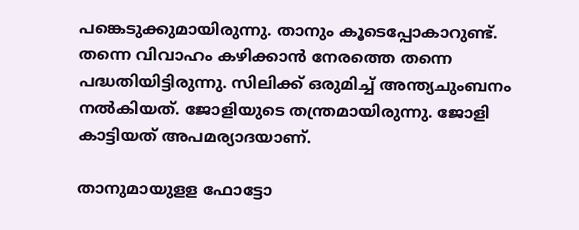പങ്കെടുക്കുമായിരുന്നു. താനും കൂടെപ്പോകാറുണ്ട്. തന്നെ വിവാഹം കഴിക്കാന്‍ നേരത്തെ തന്നെ പദ്ധതിയിട്ടിരുന്നു. സിലിക്ക് ഒരുമിച്ച് അന്ത്യചുംബനം നല്‍കിയത്. ജോളിയുടെ തന്ത്രമായിരുന്നു. ജോളി കാട്ടിയത് അപമര്യാദയാണ്.

താനുമായുളള ഫോട്ടോ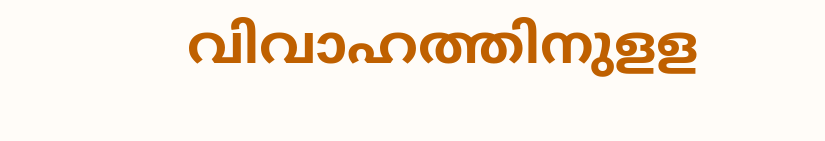വിവാഹത്തിനുളള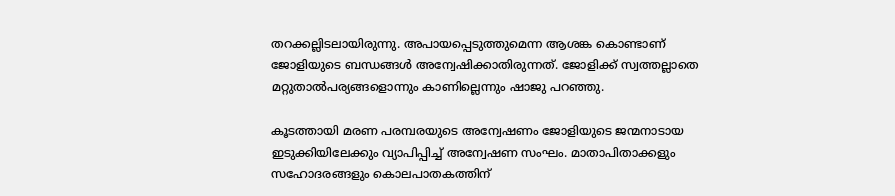തറക്കല്ലിടലായിരുന്നു. അപായപ്പെടുത്തുമെന്ന ആശങ്ക കൊണ്ടാണ് ജോളിയുടെ ബന്ധങ്ങള്‍ അന്വേഷിക്കാതിരുന്നത്. ജോളിക്ക് സ്വത്തല്ലാതെ മറ്റുതാല്‍പര്യങ്ങളൊന്നും കാണില്ലെന്നും ഷാജു പറഞ്ഞു.

കൂടത്തായി മരണ പരമ്പരയുടെ അന്വേഷണം ജോളിയുടെ ജന്മനാടായ ഇടുക്കിയിലേക്കും വ്യാപിപ്പിച്ച് അന്വേഷണ സംഘം. മാതാപിതാക്കളും സഹോദരങ്ങളും കൊലപാതകത്തിന്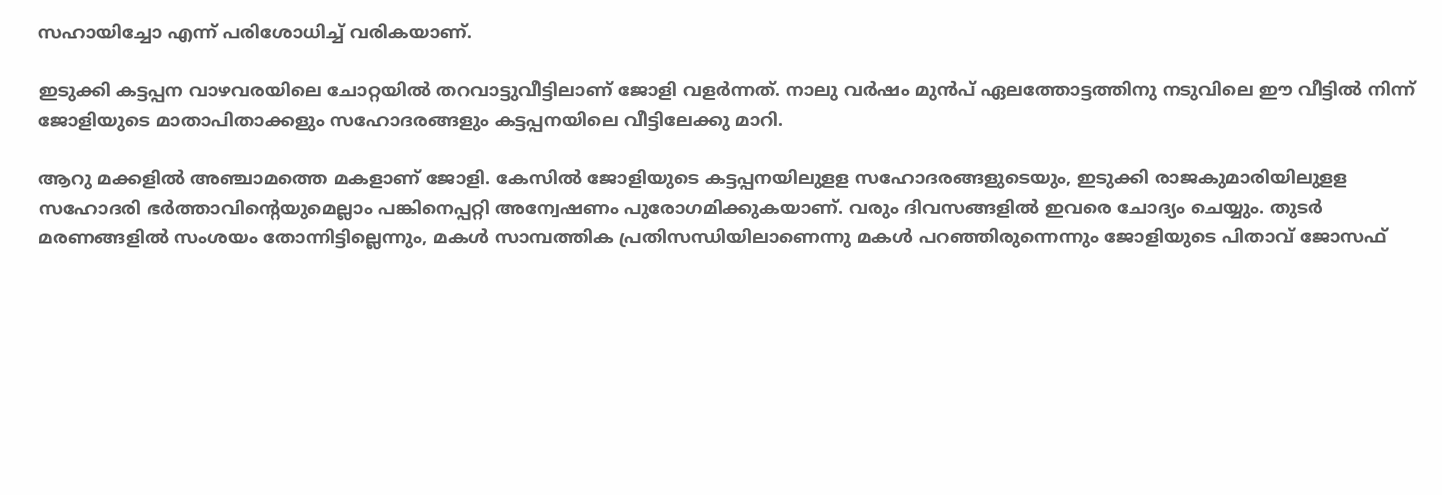സഹായിച്ചോ എന്ന് പരിശോധിച്ച് വരികയാണ്.

ഇടുക്കി കട്ടപ്പന വാഴവരയിലെ ചോറ്റയില്‍ തറവാട്ടുവീട്ടിലാണ് ജോളി വളര്‍ന്നത്. നാലു വര്‍ഷം മുന്‍പ് ഏലത്തോട്ടത്തിനു നടുവിലെ ഈ വീട്ടില്‍ നിന്ന് ജോളിയുടെ മാതാപിതാക്കളും സഹോദരങ്ങളും കട്ടപ്പനയിലെ വീട്ടിലേക്കു മാറി.

ആറു മക്കളില്‍ അഞ്ചാമത്തെ മകളാണ് ജോളി. കേസില്‍ ജോളിയുടെ കട്ടപ്പനയിലുളള സഹോദരങ്ങളുടെയും, ഇടുക്കി രാജകുമാരിയിലുളള സഹോദരി ഭര്‍ത്താവിന്റെയുമെല്ലാം പങ്കിനെപ്പറ്റി അന്വേഷണം പുരോഗമിക്കുകയാണ്. വരും ദിവസങ്ങളില്‍ ഇവരെ ചോദ്യം ചെയ്യും. തുടര്‍ മരണങ്ങളില്‍ സംശയം തോന്നിട്ടില്ലെന്നും, മകള്‍ സാമ്പത്തിക പ്രതിസന്ധിയിലാണെന്നു മകള്‍ പറഞ്ഞിരുന്നെന്നും ജോളിയുടെ പിതാവ് ജോസഫ്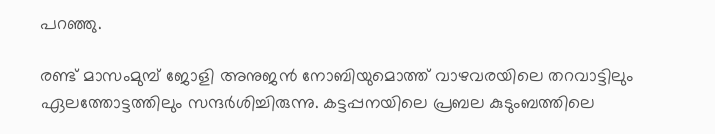പറഞ്ഞു.

രണ്ട് മാസംമുമ്പ് ജോളി അനുജന്‍ നോബിയുമൊത്ത് വാഴവരയിലെ തറവാട്ടിലും ഏലത്തോട്ടത്തിലും സന്ദര്‍ശിച്ചിരുന്നു. കട്ടപ്പനയിലെ പ്രബല കുടുംബത്തിലെ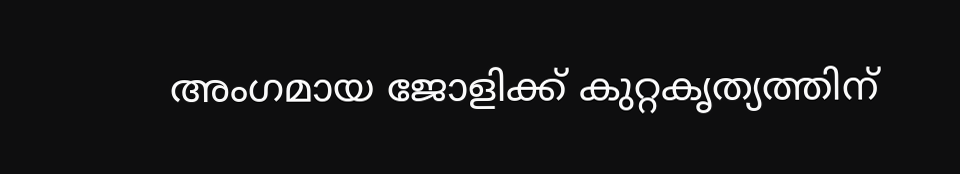അംഗമായ ജോളിക്ക് കുറ്റകൃത്യത്തിന്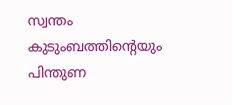സ്വന്തം കുടുംബത്തിന്റെയും പിന്തുണ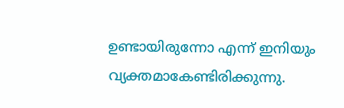ഉണ്ടായിരുന്നോ എന്ന് ഇനിയും വ്യക്തമാകേണ്ടിരിക്കുന്നു.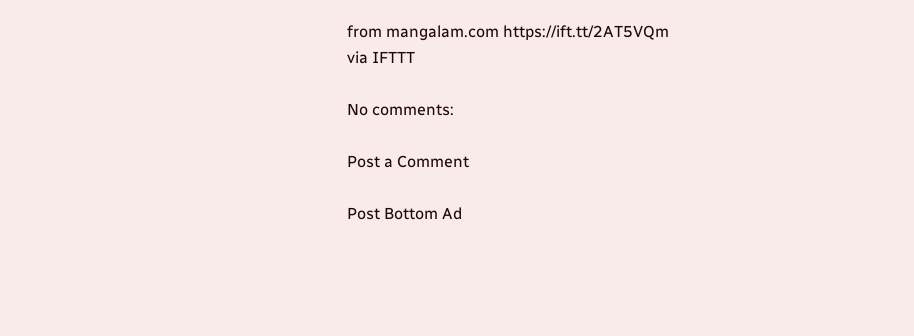from mangalam.com https://ift.tt/2AT5VQm
via IFTTT

No comments:

Post a Comment

Post Bottom Ad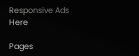Responsive Ads Here

Pages